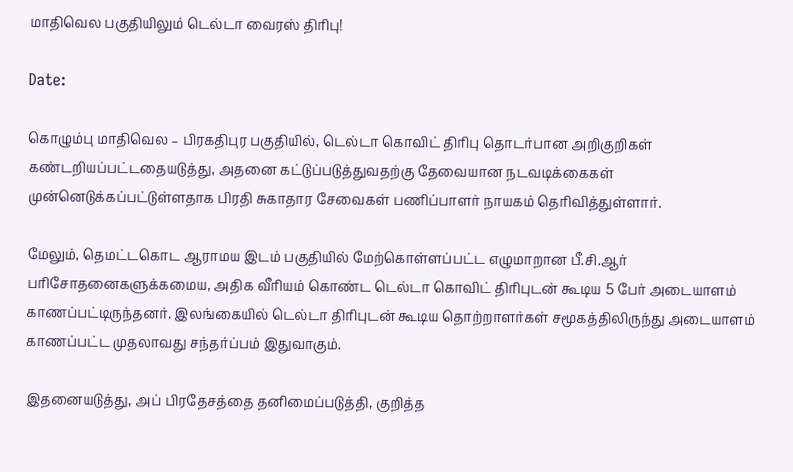மாதிவெல பகுதியிலும் டெல்டா வைரஸ் திரிபு!

Date:

கொழும்பு மாதிவெல – பிரகதிபுர பகுதியில், டெல்டா கொவிட் திரிபு தொடர்பான அறிகுறிகள் கண்டறியப்பட்டதையடுத்து, அதனை கட்டுப்படுத்துவதற்கு தேவையான நடவடிக்கைகள் முன்னெடுக்கப்பட்டுள்ளதாக பிரதி சுகாதார சேவைகள் பணிப்பாளர் நாயகம் தெரிவித்துள்ளார்.

மேலும், தெமட்டகொட ஆராமய இடம் பகுதியில் மேற்கொள்ளப்பட்ட எழுமாறான பீ.சி.ஆர் பரிசோதனைகளுக்கமைய, அதிக வீரியம் கொண்ட டெல்டா கொவிட் திரிபுடன் கூடிய 5 பேர் அடையாளம் காணப்பட்டிருந்தனர். இலங்கையில் டெல்டா திரிபுடன் கூடிய தொற்றாளர்கள் சமூகத்திலிருந்து அடையாளம் காணப்பட்ட முதலாவது சந்தர்ப்பம் இதுவாகும்.

இதனையடுத்து, அப் பிரதேசத்தை தனிமைப்படுத்தி, குறித்த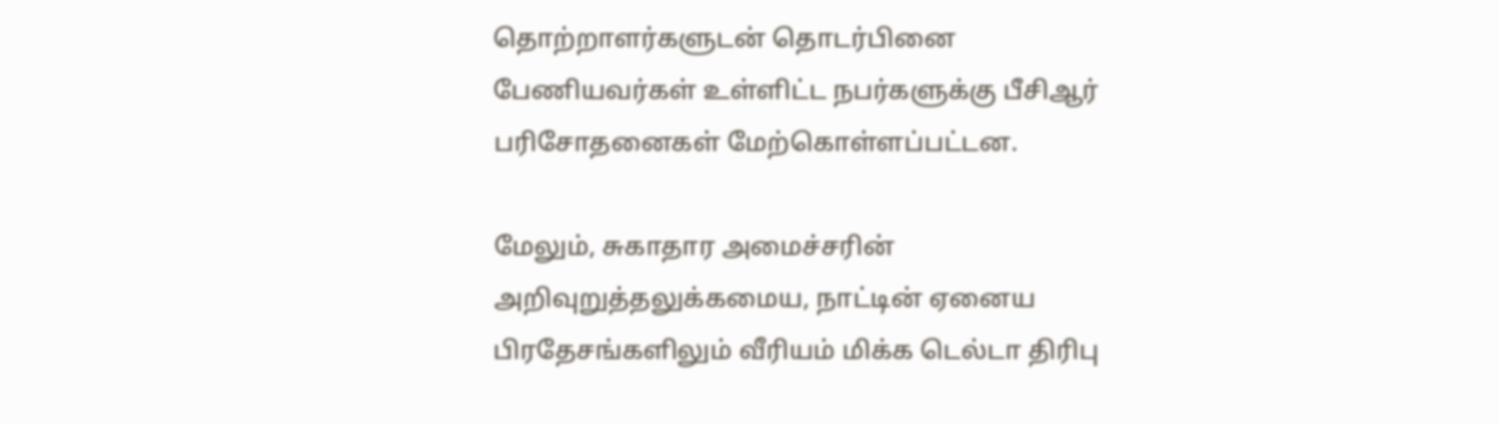தொற்றாளர்களுடன் தொடர்பினை பேணியவர்கள் உள்ளிட்ட நபர்களுக்கு பீசிஆர் பரிசோதனைகள் மேற்கொள்ளப்பட்டன.

மேலும், சுகாதார அமைச்சரின் அறிவுறுத்தலுக்கமைய, நாட்டின் ஏனைய பிரதேசங்களிலும் வீரியம் மிக்க டெல்டா திரிபு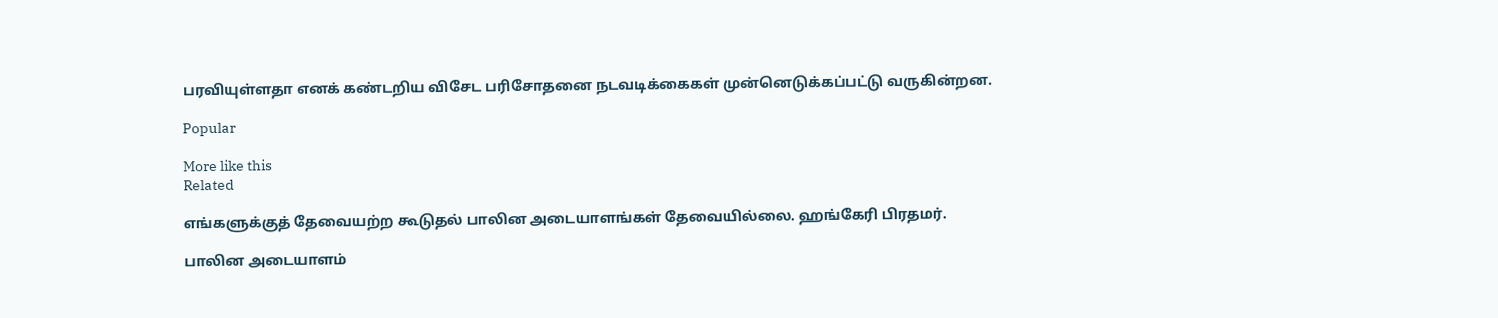பரவியுள்ளதா எனக் கண்டறிய விசேட பரிசோதனை நடவடிக்கைகள் முன்னெடுக்கப்பட்டு வருகின்றன.

Popular

More like this
Related

எங்களுக்குத் தேவையற்ற கூடுதல் பாலின அடையாளங்கள் தேவையில்லை. ஹங்கேரி பிரதமர்.

பாலின அடையாளம்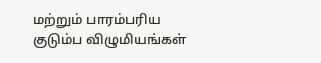மற்றும் பாரம்பரிய குடும்ப விழுமியங்கள்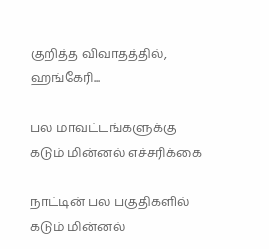குறித்த விவாதத்தில், ஹங்கேரி...

பல மாவட்டங்களுக்கு கடும் மின்னல் எச்சரிக்கை

நாட்டின் பல பகுதிகளில் கடும் மின்னல்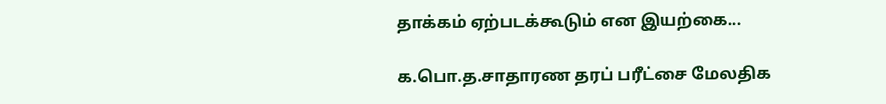தாக்கம் ஏற்படக்கூடும் என இயற்கை...

க.பொ.த.சாதாரண தரப் பரீட்சை மேலதிக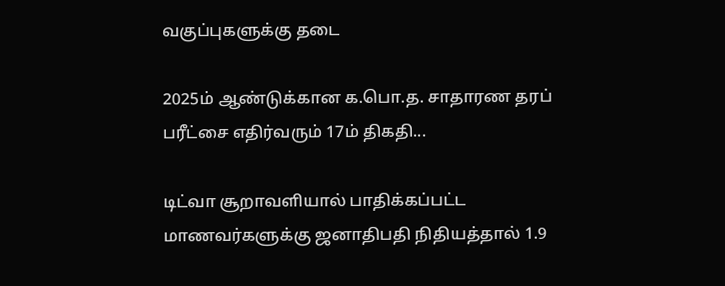வகுப்புகளுக்கு தடை

2025ம் ஆண்டுக்கான க.பொ.த. சாதாரண தரப் பரீட்சை எதிர்வரும் 17ம் திகதி...

டிட்வா சூறாவளியால் பாதிக்கப்பட்ட மாணவர்களுக்கு ஜனாதிபதி நிதியத்தால் 1.9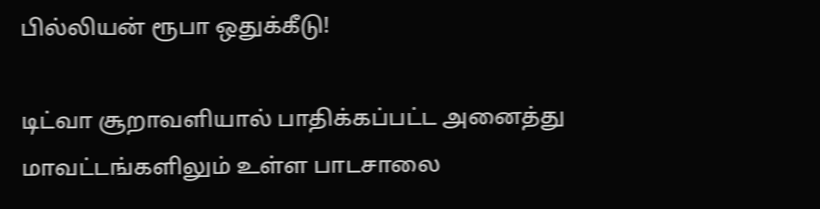பில்லியன் ரூபா ஒதுக்கீடு!

டிட்வா சூறாவளியால் பாதிக்கப்பட்ட அனைத்து மாவட்டங்களிலும் உள்ள பாடசாலை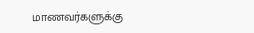மாணவர்களுக்கு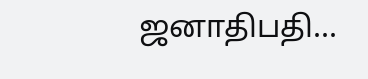ஜனாதிபதி...